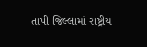તાપી જિલ્લામાં રાષ્ટ્રીય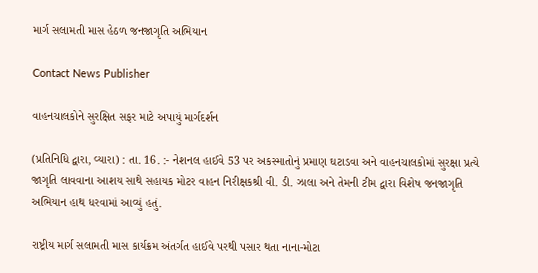માર્ગ સલામતી માસ હેઠળ જનજાગૃતિ અભિયાન

Contact News Publisher

વાહનચાલકોને સુરક્ષિત સફર માટે અપાયું માર્ગદર્શન

(પ્રતિનિધિ દ્વારા, વ્યારા) : તા. 16. :- નેશનલ હાઈવે 53 પર અકસ્માતોનું પ્રમાણ ઘટાડવા અને વાહનચાલકોમાં સુરક્ષા પ્રત્યે જાગૃતિ લાવવાના આશય સાથે સહાયક મોટર વાહન નિરીક્ષકશ્રી વી. ડી. ઝાલા અને તેમની ટીમ દ્વારા વિશેષ જનજાગૃતિ અભિયાન હાથ ધરવામાં આવ્યું હતું.

રાષ્ટ્રીય માર્ગ સલામતી માસ કાર્યક્રમ અંતર્ગત હાઈવે પરથી પસાર થતા નાના-મોટા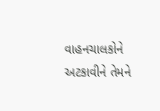વાહનચાલકોને અટકાવીને તેમને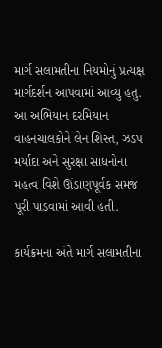માર્ગ સલામતીના નિયમોનું પ્રત્યક્ષ માર્ગદર્શન આપવામાં આવ્યુ હતુ. આ અભિયાન દરમિયાન વાહનચાલકોને લેન શિસ્ત, ઝડપ મર્યાદા અને સુરક્ષા સાધનોના મહત્વ વિશે ઊંડાણપૂર્વક સમજ પૂરી પાડવામાં આવી હતી.

કાર્યક્રમના અંતે માર્ગ સલામતીના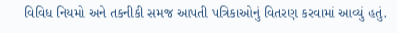વિવિધ નિયમો અને તકનીકી સમજ આપતી પત્રિકાઓનું વિતરણ કરવામાં આવ્યું હતું.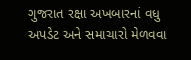ગુજરાત રક્ષા અખબારનાં વધુ અપડેટ અને સમાચારો મેળવવા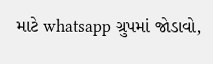માટે whatsapp ગ્રુપમાં જોડાવો,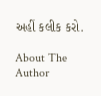અહીં કલીક કરો.

About The Author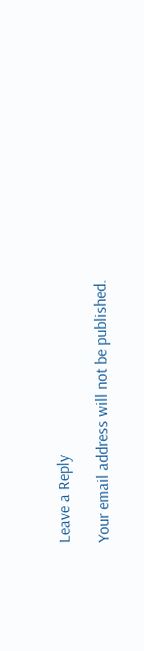Leave a Reply

Your email address will not be published.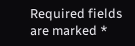Required fields are marked *